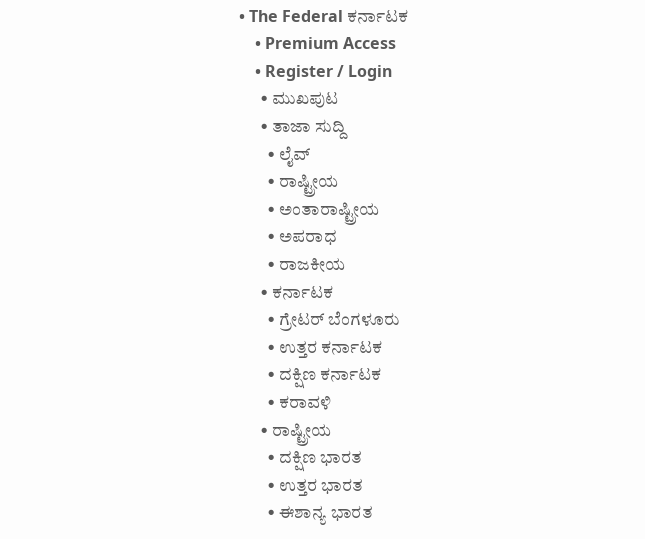• The Federal ಕರ್ನಾಟಕ
    • Premium Access
    • Register / Login
      • ಮುಖಪುಟ
      • ತಾಜಾ ಸುದ್ದಿ
        • ಲೈವ್‌
        • ರಾಷ್ಟ್ರೀಯ
        • ಅಂತಾರಾಷ್ಟ್ರೀಯ
        • ಅಪರಾಧ
        • ರಾಜಕೀಯ
      • ಕರ್ನಾಟಕ
        • ಗ್ರೇಟರ್ ಬೆಂಗಳೂರು
        • ಉತ್ತರ ಕರ್ನಾಟಕ
        • ದಕ್ಷಿಣ ಕರ್ನಾಟಕ
        • ಕರಾವಳಿ
      • ರಾಷ್ಟ್ರೀಯ
        • ದಕ್ಷಿಣ ಭಾರತ
        • ಉತ್ತರ ಭಾರತ
        • ಈಶಾನ್ಯ ಭಾರತ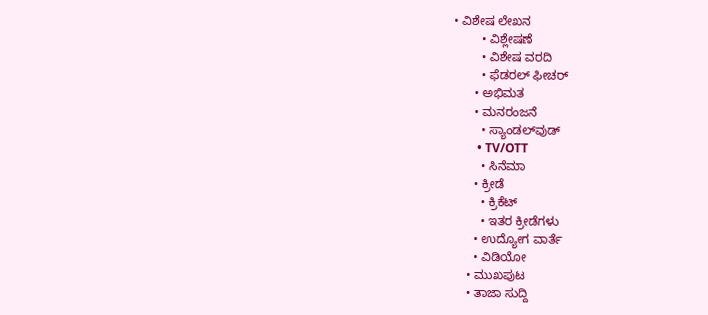• ವಿಶೇಷ ಲೇಖನ
        • ವಿಶ್ಲೇಷಣೆ
        • ವಿಶೇಷ ವರದಿ
        • ಫೆಡರಲ್ ಫೀಚರ್
      • ಅಭಿಮತ
      • ಮನರಂಜನೆ
        • ಸ್ಯಾಂಡಲ್‌ವುಡ್
        • TV/OTT
        • ಸಿನೆಮಾ
      • ಕ್ರೀಡೆ
        • ಕ್ರಿಕೆಟ್
        • ಇತರ ಕ್ರೀಡೆಗಳು
      • ಉದ್ಯೋಗ ವಾರ್ತೆ
      • ವಿಡಿಯೋ
    • ಮುಖಪುಟ
    • ತಾಜಾ ಸುದ್ದಿ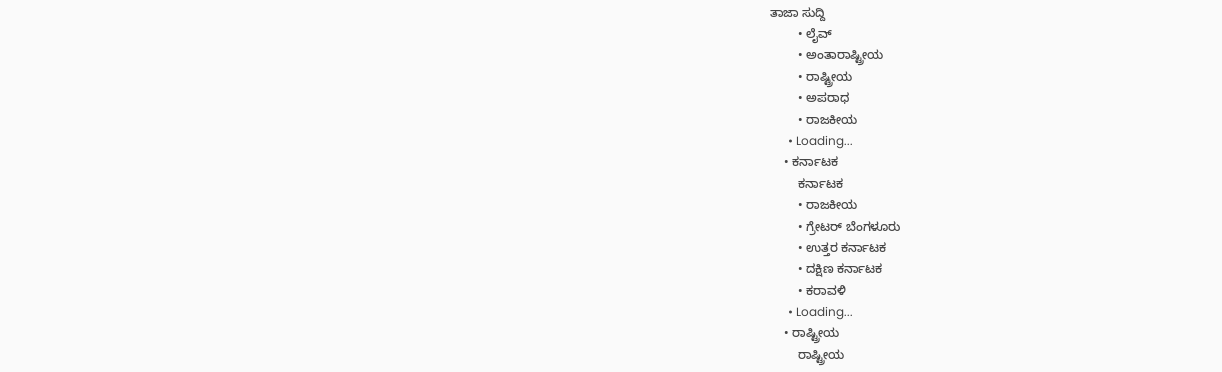ತಾಜಾ ಸುದ್ದಿ
        • ಲೈವ್‌
        • ಅಂತಾರಾಷ್ಟ್ರೀಯ
        • ರಾಷ್ಟ್ರೀಯ
        • ಅಪರಾಧ
        • ರಾಜಕೀಯ
      • Loading...
    • ಕರ್ನಾಟಕ
        ಕರ್ನಾಟಕ
        • ರಾಜಕೀಯ
        • ಗ್ರೇಟರ್ ಬೆಂಗಳೂರು
        • ಉತ್ತರ ಕರ್ನಾಟಕ
        • ದಕ್ಷಿಣ ಕರ್ನಾಟಕ
        • ಕರಾವಳಿ
      • Loading...
    • ರಾಷ್ಟ್ರೀಯ
        ರಾಷ್ಟ್ರೀಯ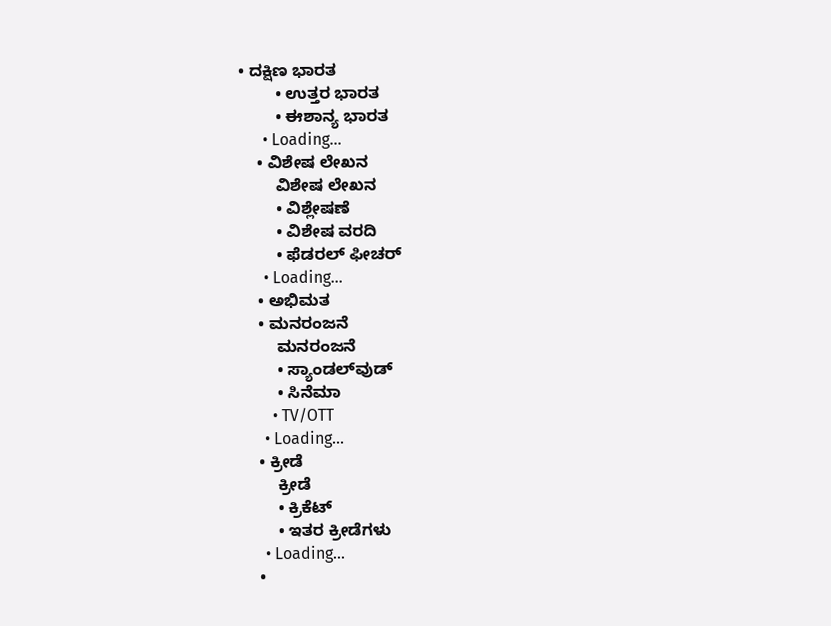• ದಕ್ಷಿಣ ಭಾರತ
        • ಉತ್ತರ ಭಾರತ
        • ಈಶಾನ್ಯ ಭಾರತ
      • Loading...
    • ವಿಶೇಷ ಲೇಖನ
        ವಿಶೇಷ ಲೇಖನ
        • ವಿಶ್ಲೇಷಣೆ
        • ವಿಶೇಷ ವರದಿ
        • ಫೆಡರಲ್ ಫೀಚರ್
      • Loading...
    • ಅಭಿಮತ
    • ಮನರಂಜನೆ
        ಮನರಂಜನೆ
        • ಸ್ಯಾಂಡಲ್‌ವುಡ್
        • ಸಿನೆಮಾ
        • TV/OTT
      • Loading...
    • ಕ್ರೀಡೆ
        ಕ್ರೀಡೆ
        • ಕ್ರಿಕೆಟ್
        • ಇತರ ಕ್ರೀಡೆಗಳು
      • Loading...
    •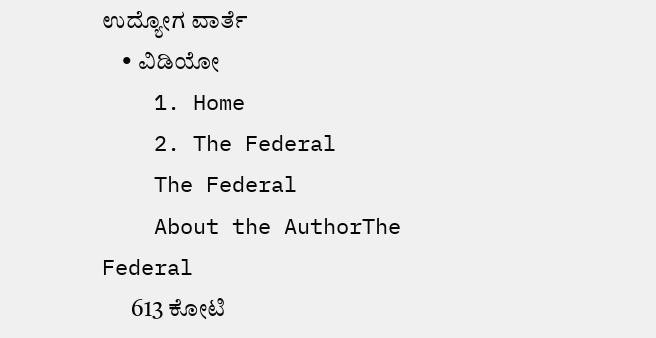ಉದ್ಯೋಗ ವಾರ್ತೆ
    • ವಿಡಿಯೋ
    1. Home
    2. The Federal
    The Federal
    About the AuthorThe Federal
      613 ಕೋಟಿ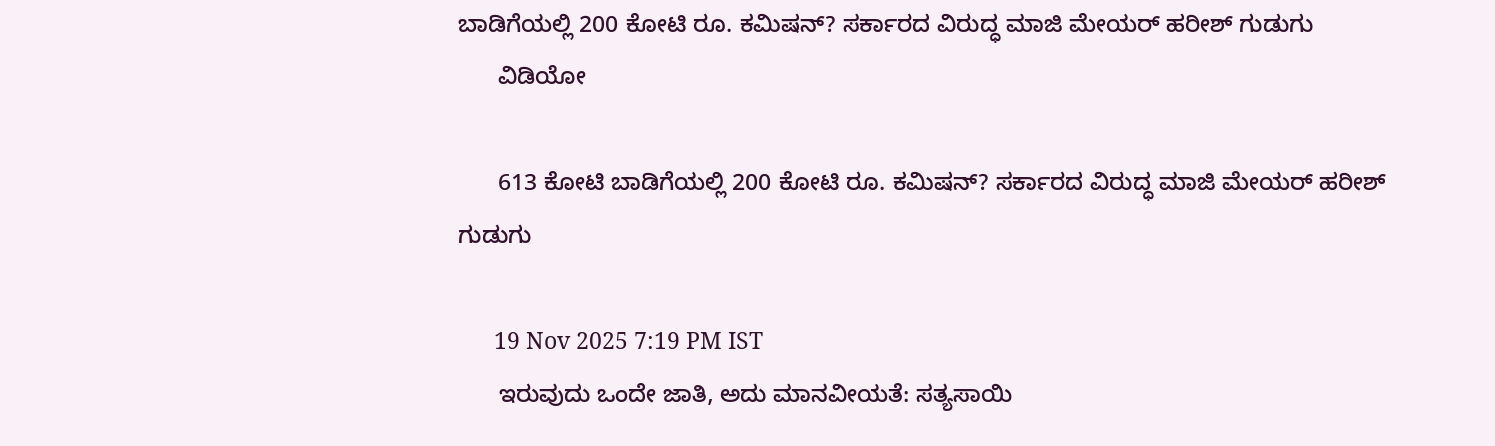ಬಾಡಿಗೆಯಲ್ಲಿ 200 ಕೋಟಿ ರೂ. ಕಮಿಷನ್? ಸರ್ಕಾರದ ವಿರುದ್ಧ ಮಾಜಿ ಮೇಯರ್ ಹರೀಶ್ ಗುಡುಗು
      ವಿಡಿಯೋ

      613 ಕೋಟಿ ಬಾಡಿಗೆಯಲ್ಲಿ 200 ಕೋಟಿ ರೂ. ಕಮಿಷನ್? ಸರ್ಕಾರದ ವಿರುದ್ಧ ಮಾಜಿ ಮೇಯರ್ ಹರೀಶ್ ಗುಡುಗು

      19 Nov 2025 7:19 PM IST
      ಇರುವುದು ಒಂದೇ ಜಾತಿ, ಅದು ಮಾನವೀಯತೆ: ಸತ್ಯಸಾಯಿ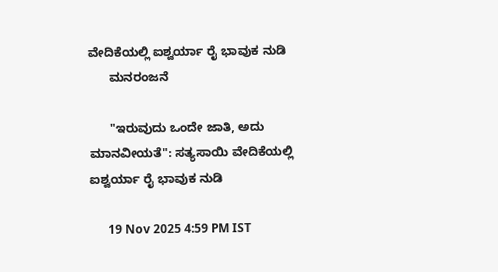ವೇದಿಕೆಯಲ್ಲಿ ಐಶ್ವರ್ಯಾ ರೈ ಭಾವುಕ ನುಡಿ
      ಮನರಂಜನೆ

      "ಇರುವುದು ಒಂದೇ ಜಾತಿ, ಅದು ಮಾನವೀಯತೆ": ಸತ್ಯಸಾಯಿ ವೇದಿಕೆಯಲ್ಲಿ ಐಶ್ವರ್ಯಾ ರೈ ಭಾವುಕ ನುಡಿ

      19 Nov 2025 4:59 PM IST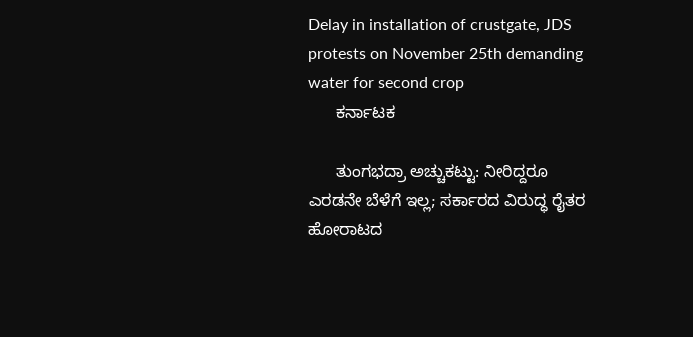Delay in installation of crustgate, JDS protests on November 25th demanding water for second crop
      ಕರ್ನಾಟಕ

      ತುಂಗಭದ್ರಾ ಅಚ್ಚುಕಟ್ಟು: ನೀರಿದ್ದರೂ ಎರಡನೇ ಬೆಳೆಗೆ ಇಲ್ಲ; ಸರ್ಕಾರದ ವಿರುದ್ಧ ರೈತರ ಹೋರಾಟದ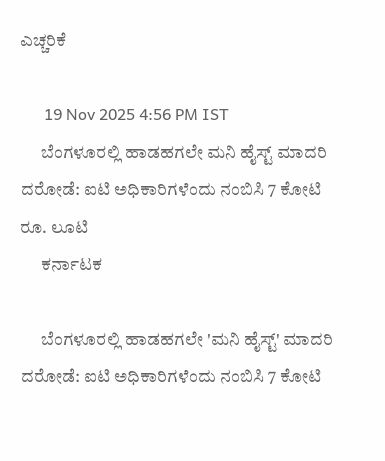ಎಚ್ಚರಿಕೆ

      19 Nov 2025 4:56 PM IST
      ಬೆಂಗಳೂರಲ್ಲಿ ಹಾಡಹಗಲೇ ಮನಿ ಹೈಸ್ಟ್ ಮಾದರಿ ದರೋಡೆ: ಐಟಿ ಅಧಿಕಾರಿಗಳೆಂದು ನಂಬಿಸಿ 7 ಕೋಟಿ ರೂ. ಲೂಟಿ
      ಕರ್ನಾಟಕ

      ಬೆಂಗಳೂರಲ್ಲಿ ಹಾಡಹಗಲೇ 'ಮನಿ ಹೈಸ್ಟ್' ಮಾದರಿ ದರೋಡೆ: ಐಟಿ ಅಧಿಕಾರಿಗಳೆಂದು ನಂಬಿಸಿ 7 ಕೋಟಿ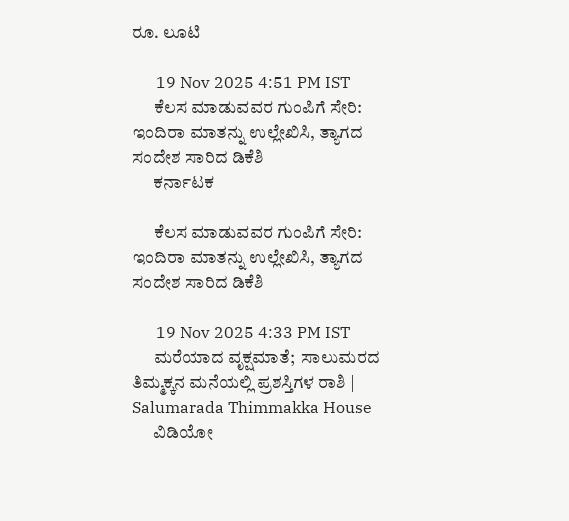ರೂ. ಲೂಟಿ

      19 Nov 2025 4:51 PM IST
      ಕೆಲಸ ಮಾಡುವವರ ಗುಂಪಿಗೆ ಸೇರಿ: ಇಂದಿರಾ ಮಾತನ್ನು ಉಲ್ಲೇಖಿಸಿ, ತ್ಯಾಗದ ಸಂದೇಶ ಸಾರಿದ ಡಿಕೆಶಿ
      ಕರ್ನಾಟಕ

      ಕೆಲಸ ಮಾಡುವವರ ಗುಂಪಿಗೆ ಸೇರಿ: ಇಂದಿರಾ ಮಾತನ್ನು ಉಲ್ಲೇಖಿಸಿ, ತ್ಯಾಗದ ಸಂದೇಶ ಸಾರಿದ ಡಿಕೆಶಿ

      19 Nov 2025 4:33 PM IST
      ಮರೆಯಾದ ವೃಕ್ಷಮಾತೆ;  ಸಾಲುಮರದ ತಿಮ್ಮಕ್ಕನ ಮನೆಯಲ್ಲಿ ಪ್ರಶಸ್ತಿಗಳ ರಾಶಿ | Salumarada Thimmakka House
      ವಿಡಿಯೋ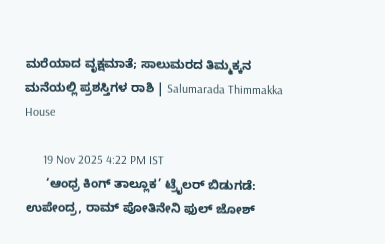ಮರೆಯಾದ ವೃಕ್ಷಮಾತೆ; ಸಾಲುಮರದ ತಿಮ್ಮಕ್ಕನ ಮನೆಯಲ್ಲಿ ಪ್ರಶಸ್ತಿಗಳ ರಾಶಿ | Salumarada Thimmakka House

      19 Nov 2025 4:22 PM IST
      ‘ಆಂಧ್ರ ಕಿಂಗ್ ತಾಲ್ಲೂಕ’ ಟ್ರೈಲರ್ ಬಿಡುಗಡೆ: ಉಪೇಂದ್ರ, ರಾಮ್ ಪೋತಿನೇನಿ ಫುಲ್ ಜೋಶ್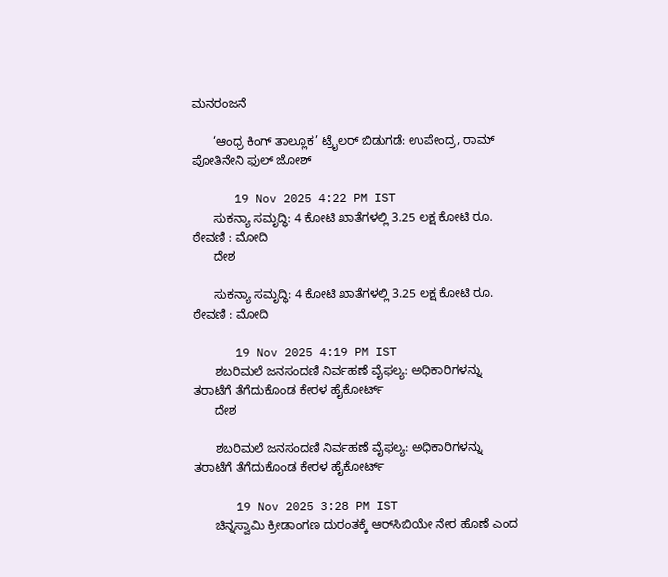ಮನರಂಜನೆ

      ‘ಆಂಧ್ರ ಕಿಂಗ್ ತಾಲ್ಲೂಕ’ ಟ್ರೈಲರ್ ಬಿಡುಗಡೆ: ಉಪೇಂದ್ರ, ರಾಮ್ ಪೋತಿನೇನಿ ಫುಲ್ ಜೋಶ್

      19 Nov 2025 4:22 PM IST
      ಸುಕನ್ಯಾ ಸಮೃದ್ಧಿ: 4 ಕೋಟಿ ಖಾತೆಗಳಲ್ಲಿ 3.25 ಲಕ್ಷ ಕೋಟಿ ರೂ. ಠೇವಣಿ : ಮೋದಿ
      ದೇಶ

      ಸುಕನ್ಯಾ ಸಮೃದ್ಧಿ: 4 ಕೋಟಿ ಖಾತೆಗಳಲ್ಲಿ 3.25 ಲಕ್ಷ ಕೋಟಿ ರೂ. ಠೇವಣಿ : ಮೋದಿ

      19 Nov 2025 4:19 PM IST
      ಶಬರಿಮಲೆ ಜನಸಂದಣಿ ನಿರ್ವಹಣೆ ವೈಫಲ್ಯ: ಅಧಿಕಾರಿಗಳನ್ನು ತರಾಟೆಗೆ ತೆಗೆದುಕೊಂಡ ಕೇರಳ ಹೈಕೋರ್ಟ್
      ದೇಶ

      ಶಬರಿಮಲೆ ಜನಸಂದಣಿ ನಿರ್ವಹಣೆ ವೈಫಲ್ಯ: ಅಧಿಕಾರಿಗಳನ್ನು ತರಾಟೆಗೆ ತೆಗೆದುಕೊಂಡ ಕೇರಳ ಹೈಕೋರ್ಟ್

      19 Nov 2025 3:28 PM IST
      ಚಿನ್ನಸ್ವಾಮಿ ಕ್ರೀಡಾಂಗಣ ದುರಂತಕ್ಕೆ ಆರ್‌ಸಿಬಿಯೇ ನೇರ ಹೊಣೆ ಎಂದ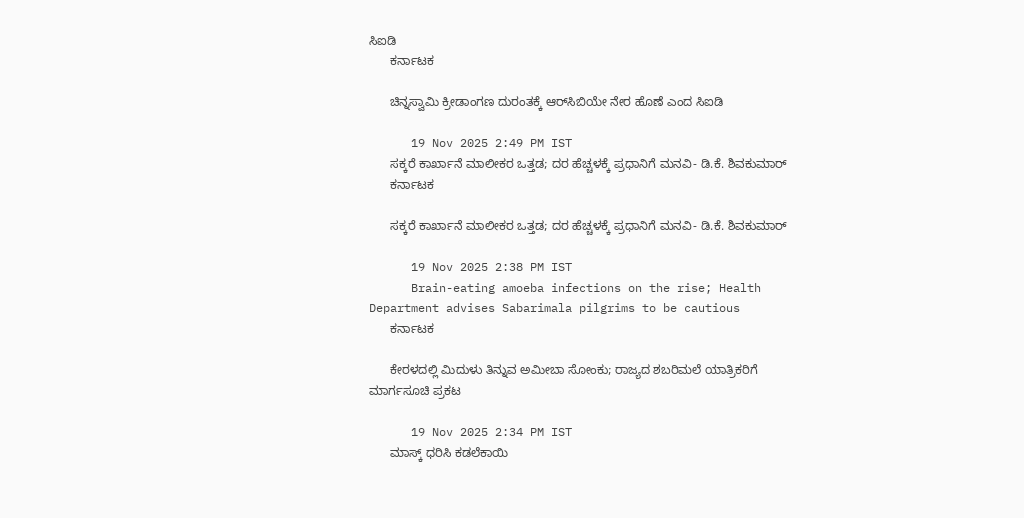ಸಿಐಡಿ
      ಕರ್ನಾಟಕ

      ಚಿನ್ನಸ್ವಾಮಿ ಕ್ರೀಡಾಂಗಣ ದುರಂತಕ್ಕೆ ಆರ್‌ಸಿಬಿಯೇ ನೇರ ಹೊಣೆ ಎಂದ ಸಿಐಡಿ

      19 Nov 2025 2:49 PM IST
      ಸಕ್ಕರೆ ಕಾರ್ಖಾನೆ ಮಾಲೀಕರ ಒತ್ತಡ; ದರ ಹೆಚ್ಚಳಕ್ಕೆ ಪ್ರಧಾನಿಗೆ ಮನವಿ- ಡಿ.ಕೆ. ಶಿವಕುಮಾರ್‌
      ಕರ್ನಾಟಕ

      ಸಕ್ಕರೆ ಕಾರ್ಖಾನೆ ಮಾಲೀಕರ ಒತ್ತಡ; ದರ ಹೆಚ್ಚಳಕ್ಕೆ ಪ್ರಧಾನಿಗೆ ಮನವಿ- ಡಿ.ಕೆ. ಶಿವಕುಮಾರ್‌

      19 Nov 2025 2:38 PM IST
      Brain-eating amoeba infections on the rise; Health Department advises Sabarimala pilgrims to be cautious
      ಕರ್ನಾಟಕ

      ಕೇರಳದಲ್ಲಿ ಮಿದುಳು ತಿನ್ನುವ ಅಮೀಬಾ ಸೋಂಕು; ರಾಜ್ಯದ ಶಬರಿಮಲೆ ಯಾತ್ರಿಕರಿಗೆ ಮಾರ್ಗಸೂಚಿ ಪ್ರಕಟ

      19 Nov 2025 2:34 PM IST
      ಮಾಸ್ಕ್‌ ಧರಿಸಿ ಕಡಲೆಕಾಯಿ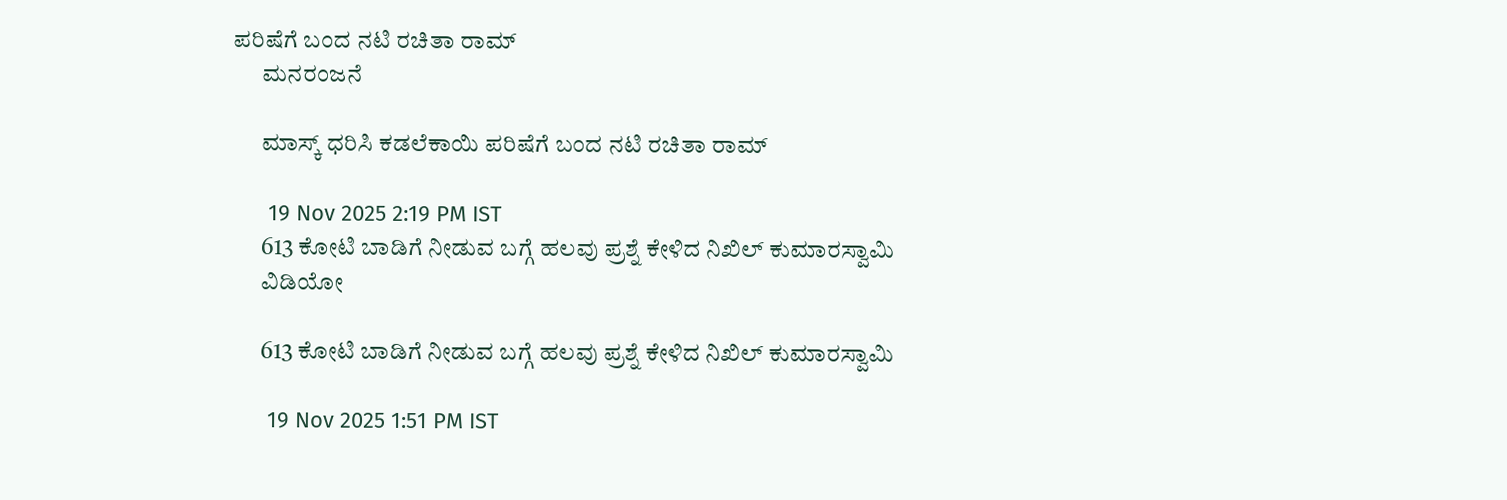ಪರಿಷೆಗೆ ಬಂದ ನಟಿ ರಚಿತಾ ರಾಮ್
      ಮನರಂಜನೆ

      ಮಾಸ್ಕ್‌ ಧರಿಸಿ ಕಡಲೆಕಾಯಿ ಪರಿಷೆಗೆ ಬಂದ ನಟಿ ರಚಿತಾ ರಾಮ್

      19 Nov 2025 2:19 PM IST
      613 ಕೋಟಿ ಬಾಡಿಗೆ ನೀಡುವ ಬಗ್ಗೆ ಹಲವು ಪ್ರಶ್ನೆ ಕೇಳಿದ ನಿಖಿಲ್ ಕುಮಾರಸ್ವಾಮಿ
      ವಿಡಿಯೋ

      613 ಕೋಟಿ ಬಾಡಿಗೆ ನೀಡುವ ಬಗ್ಗೆ ಹಲವು ಪ್ರಶ್ನೆ ಕೇಳಿದ ನಿಖಿಲ್ ಕುಮಾರಸ್ವಾಮಿ

      19 Nov 2025 1:51 PM IST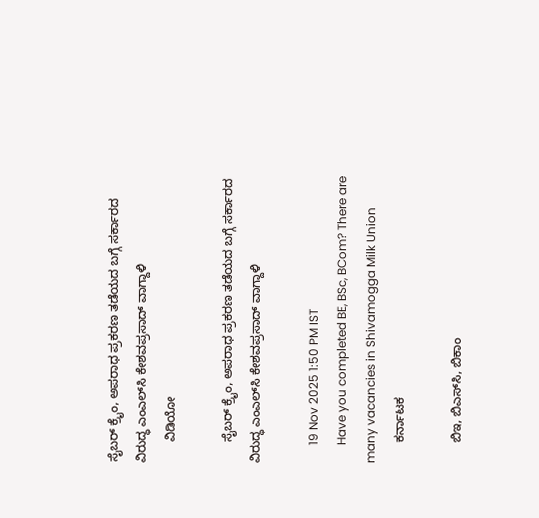ಸೈಬರ್ ಕ್ರೈಂ, ಅಪರಾಧ ಪ್ರಕರಣ ತಡೆಯದ ಬಗ್ಗೆ ಸರ್ಕಾರದ ವಿರುದ್ಧ ಎಂಎಲ್‌ಸಿ ಕೇಶವಪ್ರಸಾದ್ ವಾಗ್ದಾಳಿ
      ವಿಡಿಯೋ

      ಸೈಬರ್ ಕ್ರೈಂ, ಅಪರಾಧ ಪ್ರಕರಣ ತಡೆಯದ ಬಗ್ಗೆ ಸರ್ಕಾರದ ವಿರುದ್ಧ ಎಂಎಲ್‌ಸಿ ಕೇಶವಪ್ರಸಾದ್ ವಾಗ್ದಾಳಿ

      19 Nov 2025 1:50 PM IST
      Have you completed BE, BSc, BCom? There are many vacancies in Shivamogga Milk Union
      ಕರ್ನಾಟಕ

      ಬಿಇ, ಬಿಎಸ್‌ಸಿ, ಬಿಕಾಂ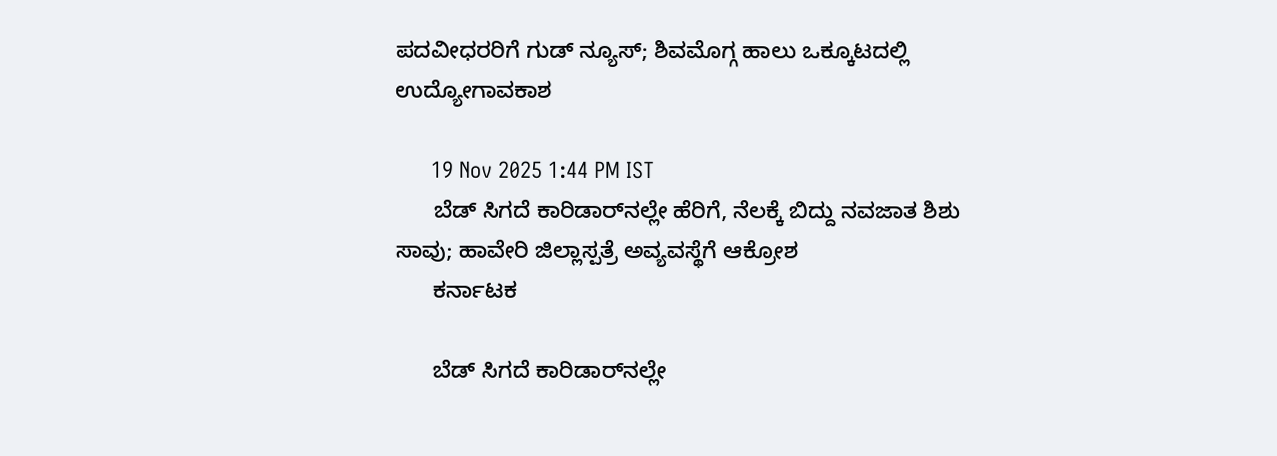ಪದವೀಧರರಿಗೆ ಗುಡ್‌ ನ್ಯೂಸ್‌; ಶಿವಮೊಗ್ಗ ಹಾಲು ಒಕ್ಕೂಟದಲ್ಲಿ ಉದ್ಯೋಗಾವಕಾಶ

      19 Nov 2025 1:44 PM IST
      ಬೆಡ್ ಸಿಗದೆ ಕಾರಿಡಾರ್‌ನಲ್ಲೇ ಹೆರಿಗೆ, ನೆಲಕ್ಕೆ ಬಿದ್ದು ನವಜಾತ ಶಿಶು ಸಾವು; ಹಾವೇರಿ ಜಿಲ್ಲಾಸ್ಪತ್ರೆ ಅವ್ಯವಸ್ಥೆಗೆ ಆಕ್ರೋಶ
      ಕರ್ನಾಟಕ

      ಬೆಡ್ ಸಿಗದೆ ಕಾರಿಡಾರ್‌ನಲ್ಲೇ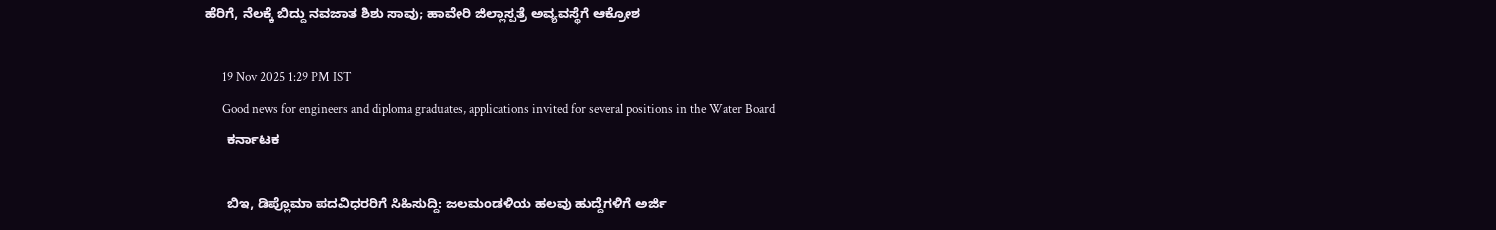ಹೆರಿಗೆ, ನೆಲಕ್ಕೆ ಬಿದ್ದು ನವಜಾತ ಶಿಶು ಸಾವು; ಹಾವೇರಿ ಜಿಲ್ಲಾಸ್ಪತ್ರೆ ಅವ್ಯವಸ್ಥೆಗೆ ಆಕ್ರೋಶ

      19 Nov 2025 1:29 PM IST
      Good news for engineers and diploma graduates, applications invited for several positions in the Water Board
      ಕರ್ನಾಟಕ

      ಬಿಇ, ಡಿಪ್ಲೊಮಾ ಪದವಿಧರರಿಗೆ ಸಿಹಿಸುದ್ದಿ: ಜಲಮಂಡಳಿಯ ಹಲವು ಹುದ್ದೆಗಳಿಗೆ ಅರ್ಜಿ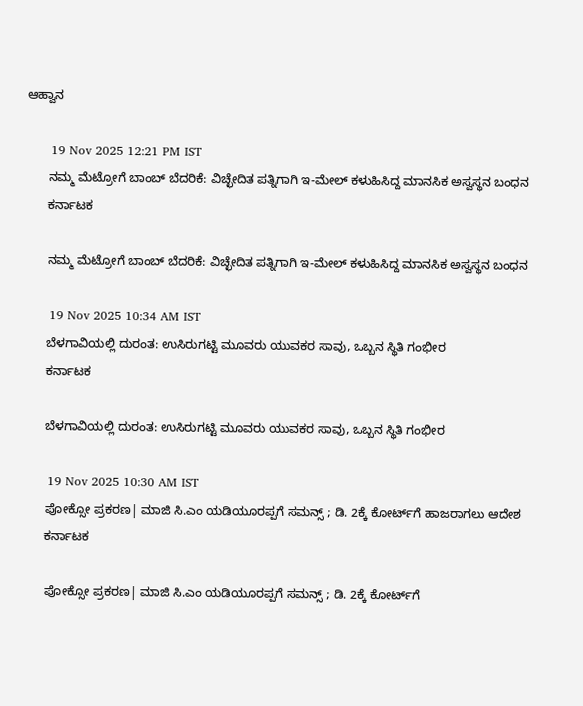ಆಹ್ವಾನ

      19 Nov 2025 12:21 PM IST
      ನಮ್ಮ ಮೆಟ್ರೋಗೆ ಬಾಂಬ್ ಬೆದರಿಕೆ: ವಿಚ್ಛೇದಿತ ಪತ್ನಿಗಾಗಿ ಇ-ಮೇಲ್ ಕಳುಹಿಸಿದ್ದ ಮಾನಸಿಕ ಅಸ್ವಸ್ಥನ ಬಂಧನ
      ಕರ್ನಾಟಕ

      ನಮ್ಮ ಮೆಟ್ರೋಗೆ ಬಾಂಬ್ ಬೆದರಿಕೆ: ವಿಚ್ಛೇದಿತ ಪತ್ನಿಗಾಗಿ ಇ-ಮೇಲ್ ಕಳುಹಿಸಿದ್ದ ಮಾನಸಿಕ ಅಸ್ವಸ್ಥನ ಬಂಧನ

      19 Nov 2025 10:34 AM IST
      ಬೆಳಗಾವಿಯಲ್ಲಿ ದುರಂತ: ಉಸಿರುಗಟ್ಟಿ ಮೂವರು ಯುವಕರ ಸಾವು, ಒಬ್ಬನ ಸ್ಥಿತಿ ಗಂಭೀರ
      ಕರ್ನಾಟಕ

      ಬೆಳಗಾವಿಯಲ್ಲಿ ದುರಂತ: ಉಸಿರುಗಟ್ಟಿ ಮೂವರು ಯುವಕರ ಸಾವು, ಒಬ್ಬನ ಸ್ಥಿತಿ ಗಂಭೀರ

      19 Nov 2025 10:30 AM IST
      ಪೋಕ್ಸೋ ಪ್ರಕರಣ| ಮಾಜಿ ಸಿ.ಎಂ ಯಡಿಯೂರಪ್ಪಗೆ ಸಮನ್ಸ್‌ ; ಡಿ. 2ಕ್ಕೆ ಕೋರ್ಟ್‌ಗೆ ಹಾಜರಾಗಲು ಆದೇಶ
      ಕರ್ನಾಟಕ

      ಪೋಕ್ಸೋ ಪ್ರಕರಣ| ಮಾಜಿ ಸಿ.ಎಂ ಯಡಿಯೂರಪ್ಪಗೆ ಸಮನ್ಸ್‌ ; ಡಿ. 2ಕ್ಕೆ ಕೋರ್ಟ್‌ಗೆ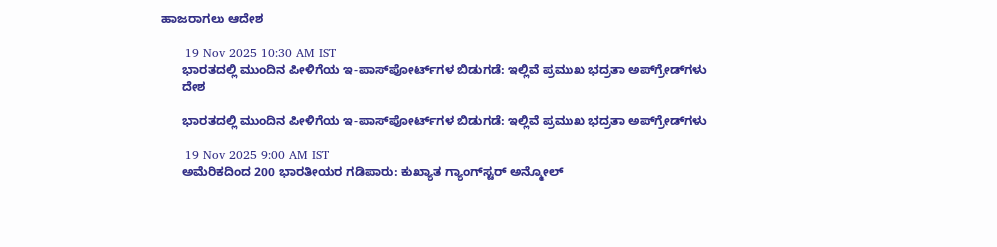ಹಾಜರಾಗಲು ಆದೇಶ

      19 Nov 2025 10:30 AM IST
      ಭಾರತದಲ್ಲಿ ಮುಂದಿನ ಪೀಳಿಗೆಯ ಇ-ಪಾಸ್‌ಪೋರ್ಟ್‌ಗಳ ಬಿಡುಗಡೆ: ಇಲ್ಲಿವೆ ಪ್ರಮುಖ ಭದ್ರತಾ ಅಪ್‌ಗ್ರೇಡ್‌ಗಳು
      ದೇಶ

      ಭಾರತದಲ್ಲಿ ಮುಂದಿನ ಪೀಳಿಗೆಯ ಇ-ಪಾಸ್‌ಪೋರ್ಟ್‌ಗಳ ಬಿಡುಗಡೆ: ಇಲ್ಲಿವೆ ಪ್ರಮುಖ ಭದ್ರತಾ ಅಪ್‌ಗ್ರೇಡ್‌ಗಳು

      19 Nov 2025 9:00 AM IST
      ಅಮೆರಿಕದಿಂದ 200 ಭಾರತೀಯರ ಗಡಿಪಾರು: ಕುಖ್ಯಾತ ಗ್ಯಾಂಗ್‌ಸ್ಟರ್ ಅನ್ಮೋಲ್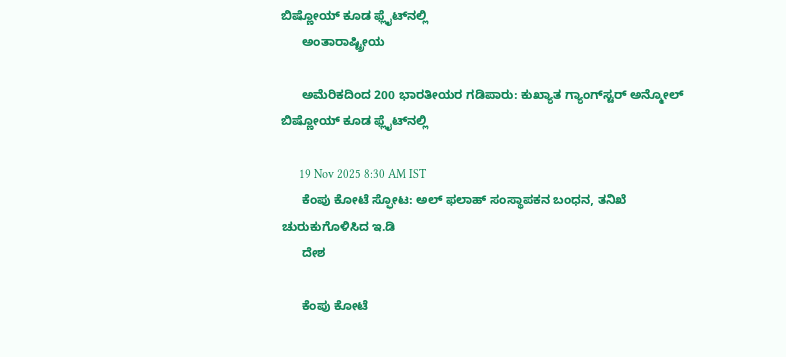ಬಿಷ್ಣೋಯ್ ಕೂಡ ಫ್ಲೈಟ್‌ನಲ್ಲಿ
      ಅಂತಾರಾಷ್ಟ್ರೀಯ

      ಅಮೆರಿಕದಿಂದ 200 ಭಾರತೀಯರ ಗಡಿಪಾರು: ಕುಖ್ಯಾತ ಗ್ಯಾಂಗ್‌ಸ್ಟರ್ ಅನ್ಮೋಲ್ ಬಿಷ್ಣೋಯ್ ಕೂಡ ಫ್ಲೈಟ್‌ನಲ್ಲಿ

      19 Nov 2025 8:30 AM IST
      ಕೆಂಪು ಕೋಟೆ ಸ್ಫೋಟ: ಅಲ್ ಫಲಾಹ್ ಸಂಸ್ಥಾಪಕನ ಬಂಧನ, ತನಿಖೆ ಚುರುಕುಗೊಳಿಸಿದ ಇ.ಡಿ
      ದೇಶ

      ಕೆಂಪು ಕೋಟೆ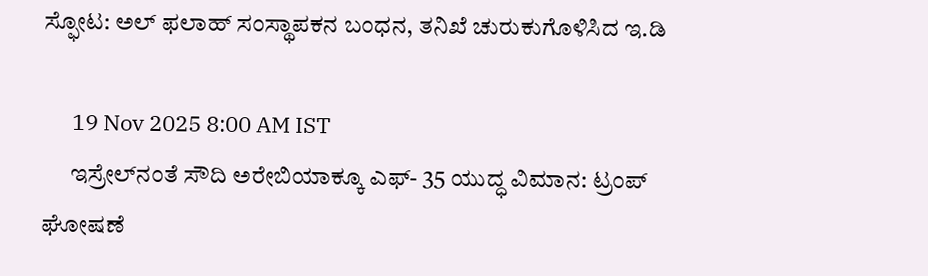ಸ್ಫೋಟ: ಅಲ್ ಫಲಾಹ್ ಸಂಸ್ಥಾಪಕನ ಬಂಧನ, ತನಿಖೆ ಚುರುಕುಗೊಳಿಸಿದ ಇ.ಡಿ

      19 Nov 2025 8:00 AM IST
      ಇಸ್ರೇಲ್‌ನಂತೆ ಸೌದಿ ಅರೇಬಿಯಾಕ್ಕೂ ಎಫ್- 35 ಯುದ್ಧ ವಿಮಾನ: ಟ್ರಂಪ್ ಘೋಷಣೆ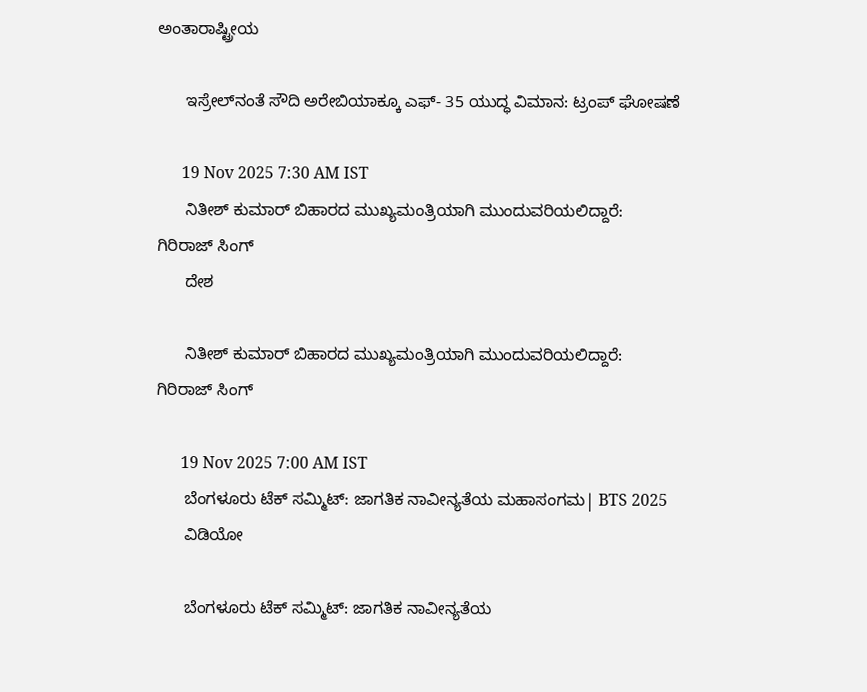ಅಂತಾರಾಷ್ಟ್ರೀಯ

      ಇಸ್ರೇಲ್‌ನಂತೆ ಸೌದಿ ಅರೇಬಿಯಾಕ್ಕೂ ಎಫ್- 35 ಯುದ್ಧ ವಿಮಾನ: ಟ್ರಂಪ್ ಘೋಷಣೆ

      19 Nov 2025 7:30 AM IST
      ನಿತೀಶ್ ಕುಮಾರ್ ಬಿಹಾರದ ಮುಖ್ಯಮಂತ್ರಿಯಾಗಿ ಮುಂದುವರಿಯಲಿದ್ದಾರೆ: ಗಿರಿರಾಜ್ ಸಿಂಗ್
      ದೇಶ

      ನಿತೀಶ್ ಕುಮಾರ್ ಬಿಹಾರದ ಮುಖ್ಯಮಂತ್ರಿಯಾಗಿ ಮುಂದುವರಿಯಲಿದ್ದಾರೆ: ಗಿರಿರಾಜ್ ಸಿಂಗ್

      19 Nov 2025 7:00 AM IST
      ಬೆಂಗಳೂರು ಟೆಕ್ ಸಮ್ಮಿಟ್: ಜಾಗತಿಕ ನಾವೀನ್ಯತೆಯ ಮಹಾಸಂಗಮ| BTS 2025
      ವಿಡಿಯೋ

      ಬೆಂಗಳೂರು ಟೆಕ್ ಸಮ್ಮಿಟ್: ಜಾಗತಿಕ ನಾವೀನ್ಯತೆಯ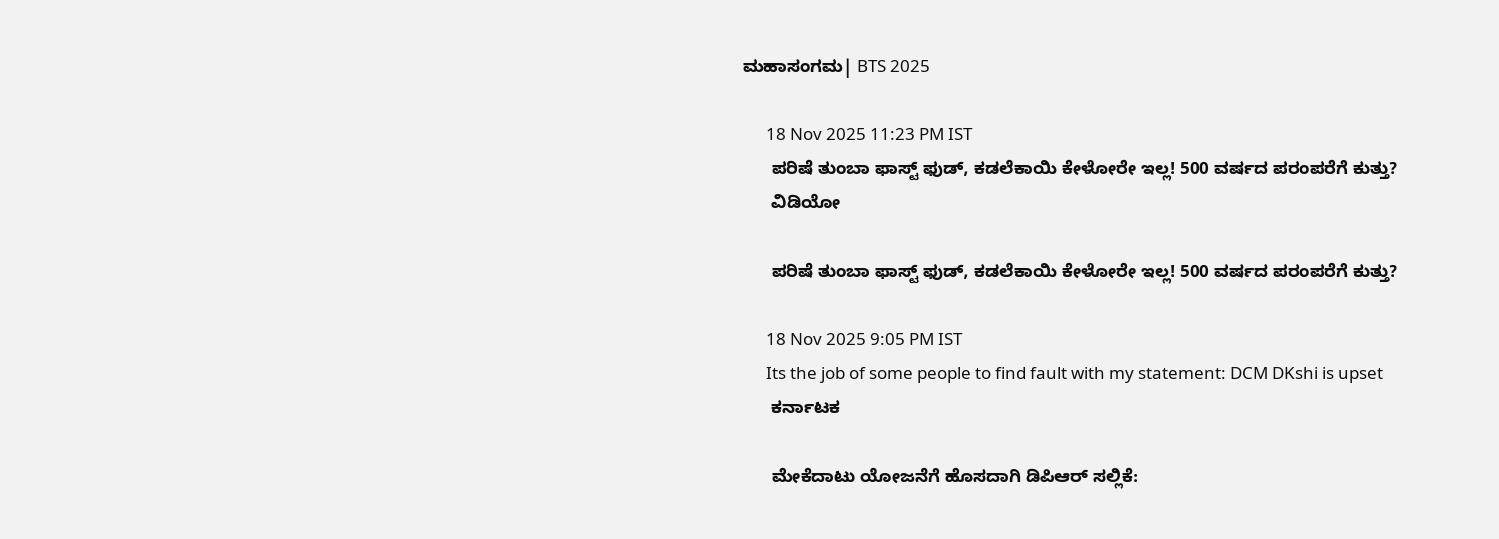ಮಹಾಸಂಗಮ| BTS 2025

      18 Nov 2025 11:23 PM IST
      ಪರಿಷೆ ತುಂಬಾ ಫಾಸ್ಟ್ ಫುಡ್, ಕಡಲೆಕಾಯಿ ಕೇಳೋರೇ ಇಲ್ಲ! 500 ವರ್ಷದ ಪರಂಪರೆಗೆ ಕುತ್ತು?
      ವಿಡಿಯೋ

      ಪರಿಷೆ ತುಂಬಾ ಫಾಸ್ಟ್ ಫುಡ್, ಕಡಲೆಕಾಯಿ ಕೇಳೋರೇ ಇಲ್ಲ! 500 ವರ್ಷದ ಪರಂಪರೆಗೆ ಕುತ್ತು?

      18 Nov 2025 9:05 PM IST
      Its the job of some people to find fault with my statement: DCM DKshi is upset
      ಕರ್ನಾಟಕ

      ಮೇಕೆದಾಟು ಯೋಜನೆಗೆ ಹೊಸದಾಗಿ ಡಿಪಿಆರ್ ಸಲ್ಲಿಕೆ: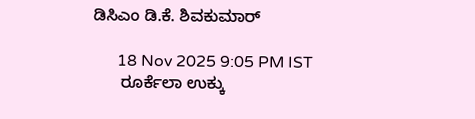ಡಿಸಿಎಂ ಡಿ.ಕೆ. ಶಿವಕುಮಾರ್

      18 Nov 2025 9:05 PM IST
      ರೂರ್ಕೆಲಾ ಉಕ್ಕು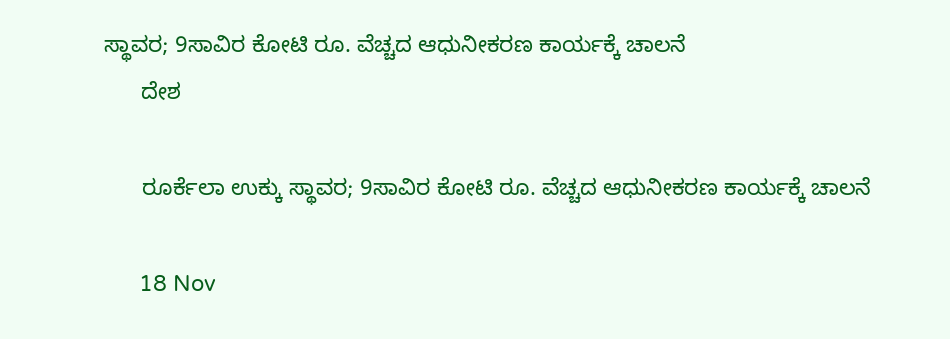ಸ್ಥಾವರ; 9ಸಾವಿರ ಕೋಟಿ ರೂ. ವೆಚ್ಚದ ಆಧುನೀಕರಣ ಕಾರ್ಯಕ್ಕೆ ಚಾಲನೆ
      ದೇಶ

      ರೂರ್ಕೆಲಾ ಉಕ್ಕು ಸ್ಥಾವರ; 9ಸಾವಿರ ಕೋಟಿ ರೂ. ವೆಚ್ಚದ ಆಧುನೀಕರಣ ಕಾರ್ಯಕ್ಕೆ ಚಾಲನೆ

      18 Nov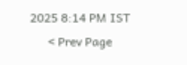2025 8:14 PM IST
      < Prev Page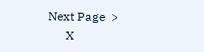Next Page  >
      X